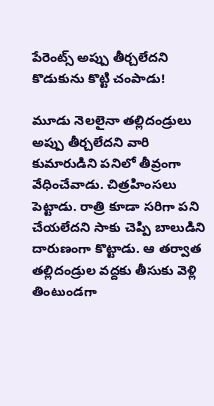పేరెంట్స్ అప్పు తీర్చలేదని కొడుకును కొట్టి చంపాడు!

మూడు నెలలైనా తల్లిదండ్రులు అప్పు తీర్చలేదని వారి కుమారుడిని పనిలో తీవ్రంగా వేధించేవాడు. చిత్రహింసలు పెట్టాడు. రాత్రి కూడా సరిగా పని చేయలేదని సాకు చెప్పి బాలుడిని దారుణంగా కొట్టాడు. ఆ తర్వాత తల్లిదండ్రుల వద్దకు తీసుకు వెళ్లి తింటుండగా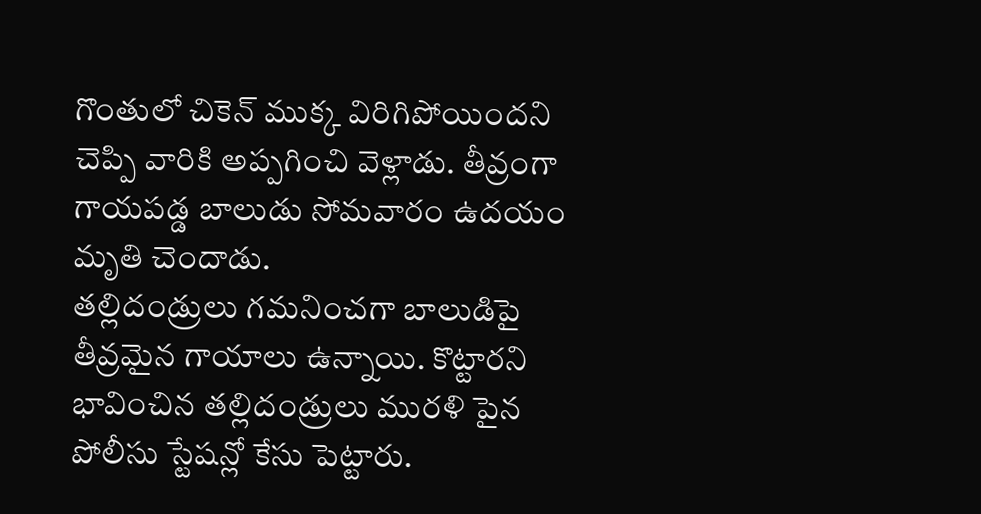గొంతులో చికెన్ ముక్క విరిగిపోయిందని చెప్పి వారికి అప్పగించి వెళ్లాడు. తీవ్రంగా గాయపడ్డ బాలుడు సోమవారం ఉదయం మృతి చెందాడు.
తల్లిదండ్రులు గమనించగా బాలుడిపై తీవ్రమైన గాయాలు ఉన్నాయి. కొట్టారని భావించిన తల్లిదండ్రులు మురళి పైన పోలీసు స్టేషన్లో కేసు పెట్టారు.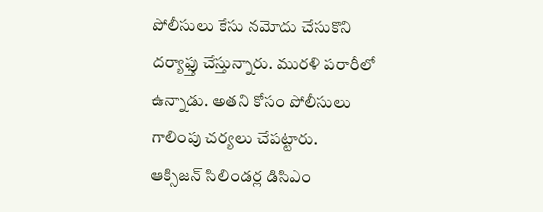పోలీసులు కేసు నమోదు చేసుకొని దర్యాఫ్తు చేస్తున్నారు. మురళి పరారీలో ఉన్నాడు. అతని కోసం పోలీసులు గాలింపు చర్యలు చేపట్టారు.
ఆక్సిజన్ సిలిండర్ల డిసిఎం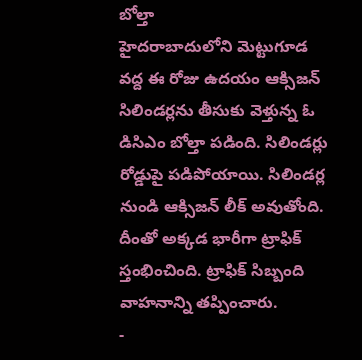బోల్తా
హైదరాబాదులోని మెట్టుగూడ వద్ద ఈ రోజు ఉదయం ఆక్సిజన్ సిలిండర్లను తీసుకు వెళ్తున్న ఓ డిసిఎం బోల్తా పడింది. సిలిండర్లు రోడ్డుపై పడిపోయాయి. సిలిండర్ల నుండి ఆక్సిజన్ లీక్ అవుతోంది. దీంతో అక్కడ భారీగా ట్రాఫిక్ స్తంభించింది. ట్రాఫిక్ సిబ్బంది వాహనాన్ని తప్పించారు.
-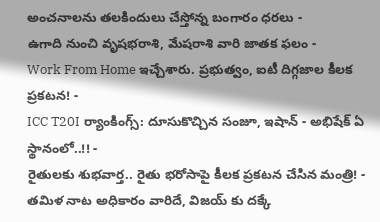అంచనాలను తలకిందులు చేస్తోన్న బంగారం ధరలు -
ఉగాది నుంచి వృషభరాశి, మేషరాశి వారి జాతక ఫలం -
Work From Home ఇచ్చేశారు. ప్రభుత్వం, ఐటీ దిగ్గజాల కీలక ప్రకటన! -
ICC T20I ర్యాంకింగ్స్: దూసుకొచ్చిన సంజూ, ఇషాన్ - అభిషేక్ ఏ స్థానంలో..!! -
రైతులకు శుభవార్త.. రైతు భరోసాపై కీలక ప్రకటన చేసిన మంత్రి! -
తమిళ నాట అధికారం వారిదే, విజయ్ కు దక్కే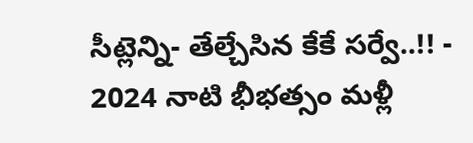సీట్లెన్ని- తేల్చేసిన కేకే సర్వే..!! -
2024 నాటి భీభత్సం మళ్లీ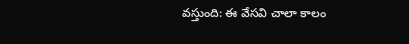వస్తుంది: ఈ వేసవి చాలా కాలం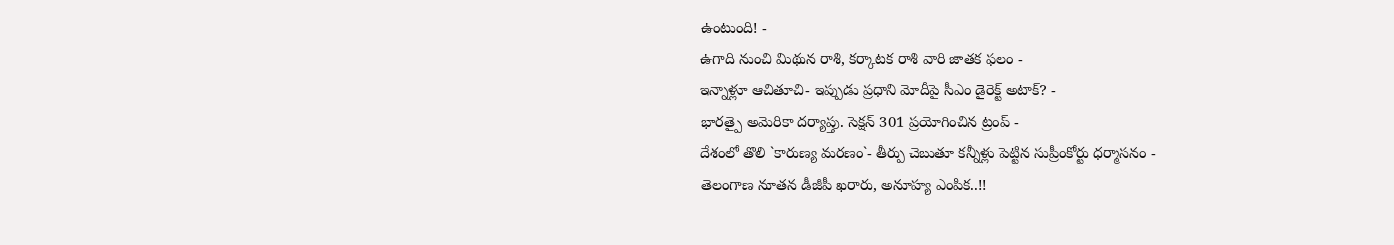ఉంటుంది! -
ఉగాది నుంచి మిథున రాశి, కర్కాటక రాశి వారి జాతక ఫలం -
ఇన్నాళ్లూ ఆచితూచి- ఇప్పుడు ప్రధాని మోదీపై సీఎం డైరెక్ట్ అటాక్? -
భారత్పై అమెరికా దర్యాప్తు. సెక్షన్ 301 ప్రయోగించిన ట్రంప్ -
దేశంలో తొలి `కారుణ్య మరణం`- తీర్పు చెబుతూ కన్నీళ్లు పెట్టిన సుప్రీంకోర్టు ధర్మాసనం -
తెలంగాణ నూతన డీజీపీ ఖరారు, అనూహ్య ఎంపిక..!!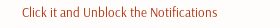Click it and Unblock the Notifications